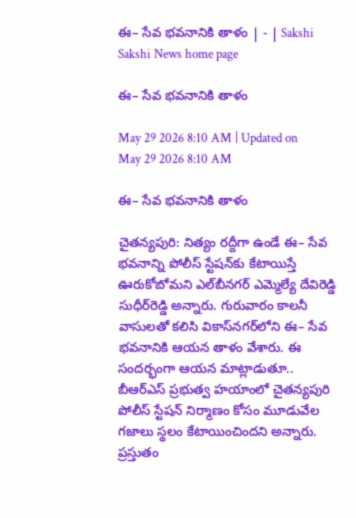ఈ– సేవ భవనానికి తాళం | - | Sakshi
Sakshi News home page

ఈ– సేవ భవనానికి తాళం

May 29 2026 8:10 AM | Updated on May 29 2026 8:10 AM

ఈ– సేవ భవనానికి తాళం

చైతన్యపురి: నిత్యం రద్దీగా ఉండే ఈ– సేవ భవనాన్ని పోలీస్‌ స్టేషన్‌కు కేటాయిస్తే ఊరుకోబోమని ఎల్‌బీనగర్‌ ఎమ్మెల్యే దేవిరెడ్డి సుధీర్‌రెడ్డి అన్నారు. గురువారం కాలనీ వాసులతో కలిసి వికాస్‌నగర్‌లోని ఈ– సేవ భవనానికి ఆయన తాళం వేశారు. ఈ సందర్భంగా ఆయన మాట్లాడుతూ.. బీఆర్‌ఎస్‌ ప్రభుత్వ హయాంలో చైతన్యపురి పోలీస్‌ స్టేషన్‌ నిర్మాణం కోసం మూడువేల గజాలు స్థలం కేటాయించిందని అన్నారు. ప్రస్తుతం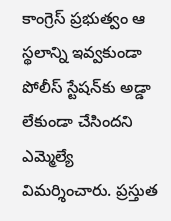కాంగ్రెస్‌ ప్రభుత్వం ఆ స్థలాన్ని ఇవ్వకుండా పోలీస్‌ స్టేషన్‌కు అడ్డా లేకుండా చేసిందని ఎమ్మెల్యే విమర్శించారు. ప్రస్తుత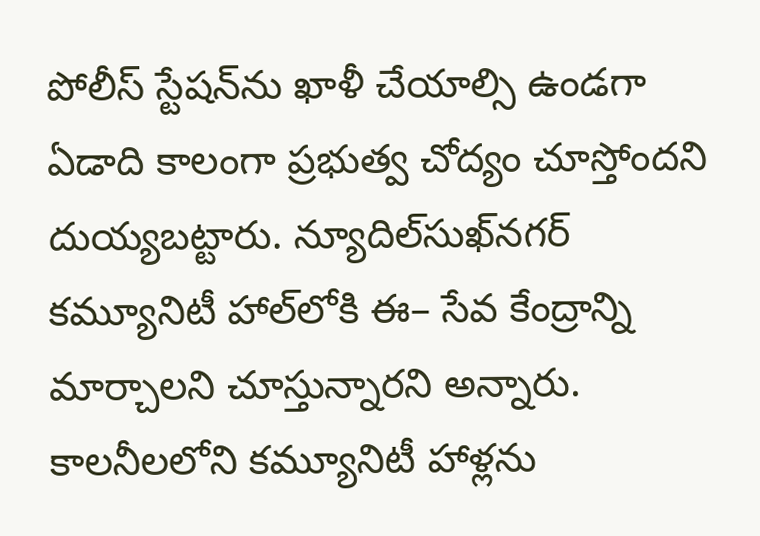పోలీస్‌ స్టేషన్‌ను ఖాళీ చేయాల్సి ఉండగా ఏడాది కాలంగా ప్రభుత్వ చోద్యం చూస్తోందని దుయ్యబట్టారు. న్యూదిల్‌సుఖ్‌నగర్‌ కమ్యూనిటీ హాల్‌లోకి ఈ– సేవ కేంద్రాన్ని మార్చాలని చూస్తున్నారని అన్నారు. కాలనీలలోని కమ్యూనిటీ హాళ్లను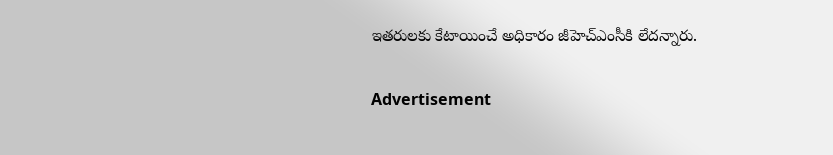ఇతరులకు కేటాయించే అధికారం జీహెచ్‌ఎంసీకి లేదన్నారు.

Advertisement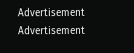Advertisement
Advertisement